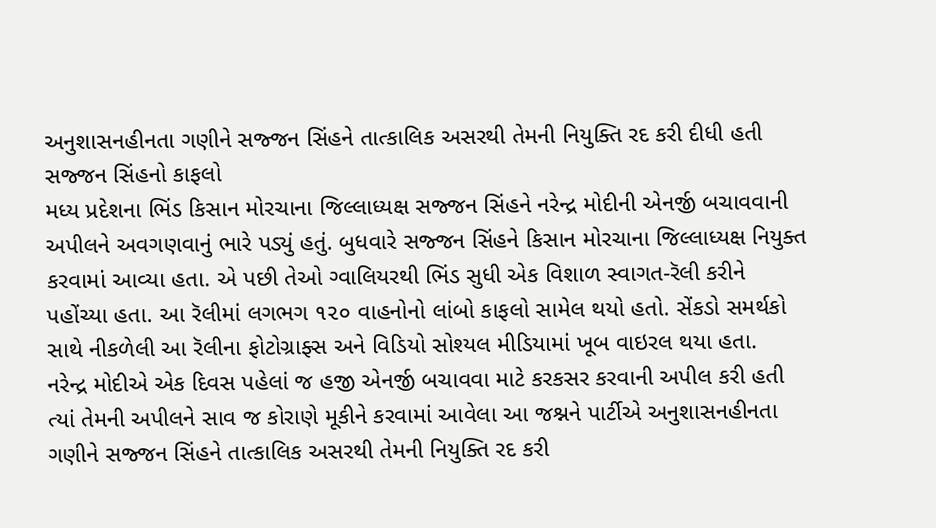અનુશાસનહીનતા ગણીને સજ્જન સિંહને તાત્કાલિક અસરથી તેમની નિયુક્તિ રદ કરી દીધી હતી
સજ્જન સિંહનો કાફલો
મધ્ય પ્રદેશના ભિંડ કિસાન મોરચાના જિલ્લાધ્યક્ષ સજ્જન સિંહને નરેન્દ્ર મોદીની એનર્જી બચાવવાની અપીલને અવગણવાનું ભારે પડ્યું હતું. બુધવારે સજ્જન સિંહને કિસાન મોરચાના જિલ્લાધ્યક્ષ નિયુક્ત કરવામાં આવ્યા હતા. એ પછી તેઓ ગ્વાલિયરથી ભિંડ સુધી એક વિશાળ સ્વાગત-રૅલી કરીને પહોંચ્યા હતા. આ રૅલીમાં લગભગ ૧૨૦ વાહનોનો લાંબો કાફલો સામેલ થયો હતો. સેંકડો સમર્થકો સાથે નીકળેલી આ રૅલીના ફોટોગ્રાફ્સ અને વિડિયો સોશ્યલ મીડિયામાં ખૂબ વાઇરલ થયા હતા.
નરેન્દ્ર મોદીએ એક દિવસ પહેલાં જ હજી એનર્જી બચાવવા માટે કરકસર કરવાની અપીલ કરી હતી ત્યાં તેમની અપીલને સાવ જ કોરાણે મૂકીને કરવામાં આવેલા આ જશ્નને પાર્ટીએ અનુશાસનહીનતા ગણીને સજ્જન સિંહને તાત્કાલિક અસરથી તેમની નિયુક્તિ રદ કરી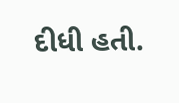દીધી હતી.